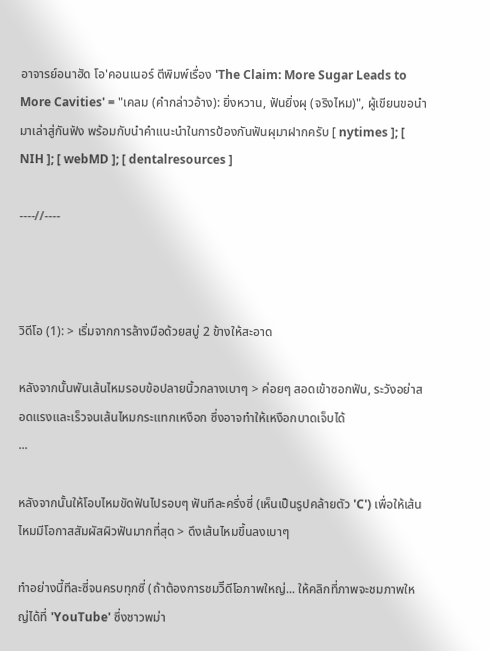อาจารย์อนาฮัด โอ'คอนเนอร์ ตีพิมพ์เรื่อง 'The Claim: More Sugar Leads to More Cavities' = "เคลม (คำกล่าวอ้าง): ยิ่งหวาน, ฟันยิ่งผุ (จริงไหม)", ผู้เขียนขอนำมาเล่าสู่กันฟัง พร้อมกับนำคำแนะนำในการป้องกันฟันผุมาฝากครับ [ nytimes ]; [ NIH ]; [ webMD ]; [ dentalresources ]

----//----



วิดีโอ (1): > เริ่มจากการล้างมือด้วยสบู่ 2 ข้างให้สะอาด

หลังจากนั้นพันเส้นไหมรอบข้อปลายนิ้วกลางเบาๆ > ค่อยๆ สอดเข้าซอกฟัน, ระวังอย่าสอดแรงและเร็วจนเส้นไหมกระแทกเหงือก ซึ่งอาจทำให้เหงือกบาดเจ็บได้
...

หลังจากนั้นให้โอบไหมขัดฟันไปรอบๆ ฟันทีละครึ่งซี่ (เห็นเป็นรูปคล้ายตัว 'C') เพื่อให้เส้นไหมมีโอกาสสัมผัสผิวฟันมากที่สุด > ดึงเส้นไหมขึ้นลงเบาๆ

ทำอย่างนี้ทีละซี่จนครบทุกซี่ (ถ้าต้องการชมวิีดีโอภาพใหญ่... ให้คลิกที่ภาพจะชมภาพใหญ่ได้ที่ 'YouTube' ซึ่งชาวพม่า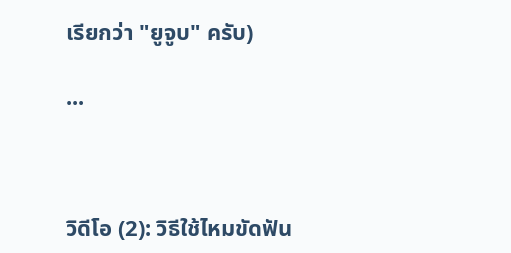เรียกว่า "ยูจูบ" ครับ)

...



วิดีโอ (2): วิธีใช้ไหมขัดฟัน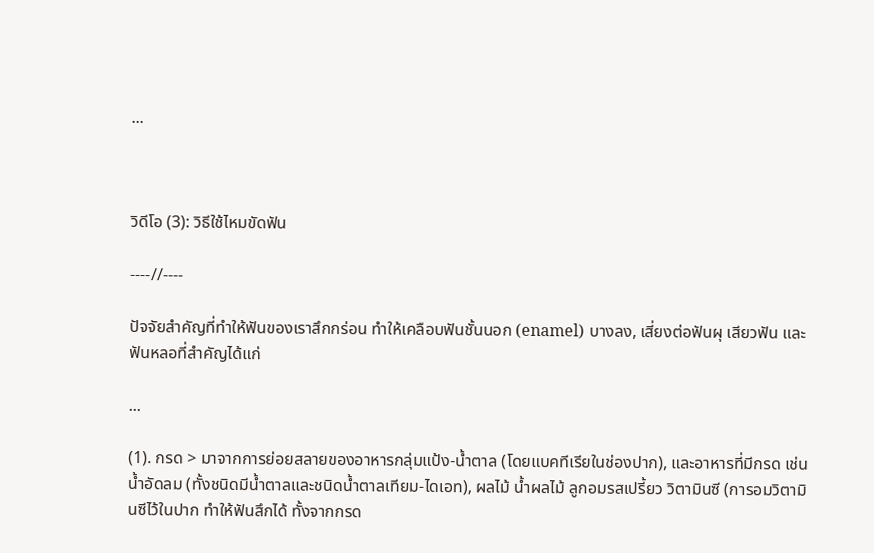...



วิดีโอ (3): วิธีใช้ไหมขัดฟัน

----//----

ปัจจัยสำคัญที่ทำให้ฟันของเราสึกกร่อน ทำให้เคลือบฟันชั้นนอก (enamel) บางลง, เสี่ยงต่อฟันผุ เสียวฟัน และฟันหลอที่สำคัญได้แก่

...

(1). กรด > มาจากการย่อยสลายของอาหารกลุ่มแป้ง-น้ำตาล (โดยแบคทีเรียในช่องปาก), และอาหารที่มีกรด เช่น น้ำอัดลม (ทั้งชนิดมีน้ำตาลและชนิดน้ำตาลเทียม-ไดเอท), ผลไม้ น้ำผลไม้ ลูกอมรสเปรี้ยว วิตามินซี (การอมวิตามินซีไว้ในปาก ทำให้ฟันสึกได้ ทั้งจากกรด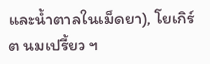และน้ำตาลในเม็ดยา), โยเกิร์ต นมเปรี้ยว ฯ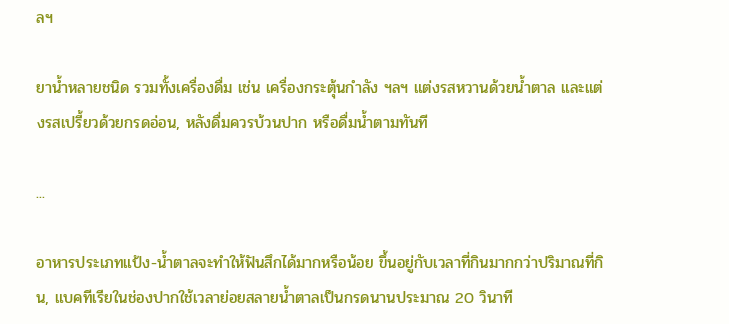ลฯ

ยาน้ำหลายชนิด รวมทั้งเครื่องดื่ม เช่น เครื่องกระตุ้นกำลัง ฯลฯ แต่งรสหวานด้วยน้ำตาล และแต่งรสเปรี้ยวด้วยกรดอ่อน, หลังดื่มควรบ้วนปาก หรือดื่มน้ำตามทันที

...

อาหารประเภทแป้ง-น้ำตาลจะทำให้ฟันสึกได้มากหรือน้อย ขึ้นอยู่กับเวลาที่กินมากกว่าปริมาณที่กิน, แบคทีเรียในช่องปากใช้เวลาย่อยสลายน้ำตาลเป็นกรดนานประมาณ 20 วินาที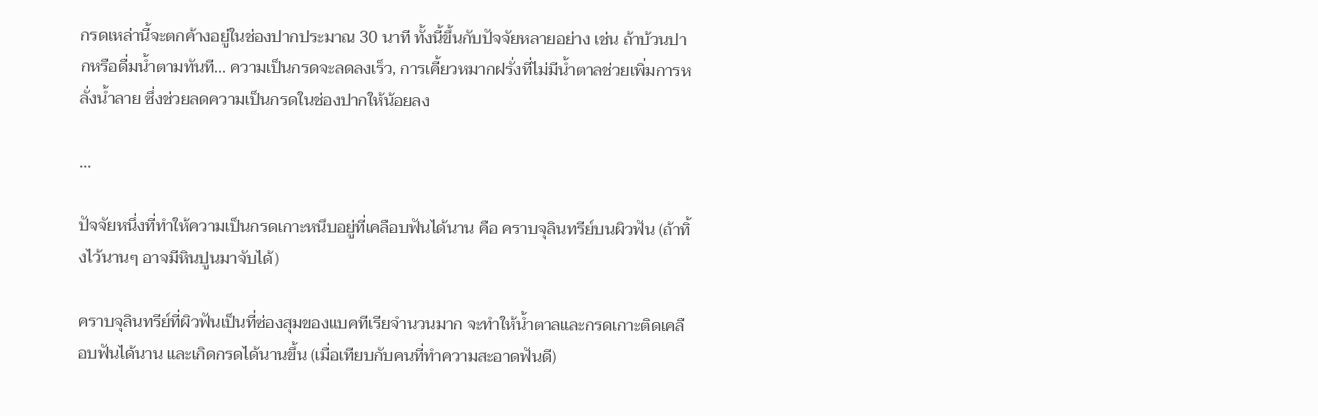กรดเหล่านี้จะตกค้างอยู่ในช่องปากประมาณ 30 นาที ทั้งนี้ขึ้นกับปัจจัยหลายอย่าง เช่น ถ้าบ้วนปากหรือดื่มน้ำตามทันที... ความเป็นกรดจะลดลงเร็ว, การเคี้ยวหมากฝรั่งที่ไม่มีน้ำตาลช่วยเพิ่มการหลั่งน้ำลาย ซึ่งช่วยลดความเป็นกรดในช่องปากให้น้อยลง

...

ปัจจัยหนึ่งที่ทำให้ความเป็นกรดเกาะหนึบอยู่ที่เคลือบฟันได้นาน คือ คราบจุลินทรีย์บนผิวฟัน (ถ้าทิ้งไว้นานๆ อาจมีหินปูนมาจับได้)

คราบจุลินทรีย์ที่ผิวฟันเป็นที่ซ่องสุมของแบคทีเรียจำนวนมาก จะทำให้น้ำตาลและกรดเกาะติดเคลือบฟันได้นาน และเกิดกรดได้นานขึ้น (เมื่อเทียบกับคนที่ทำความสะอาดฟันดี)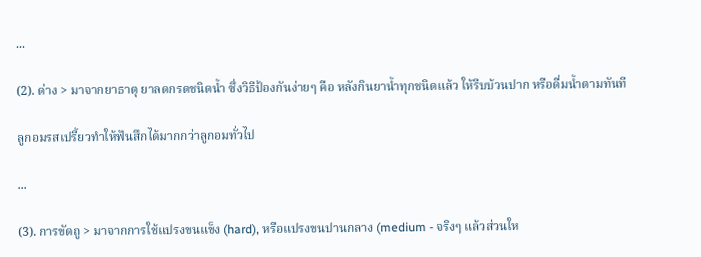...

(2). ด่าง > มาจากยาธาตุ ยาลดกรดชนิดน้ำ ซึ่งวิธีป้องกันง่ายๆ คือ หลังกินยาน้ำทุกชนิดแล้ว ให้รีบบ้วนปาก หรือดื่มน้ำตามทันที

ลูกอมรสเปรี้ยวทำให้ฟันสึกได้มากกว่าลูกอมทั่วไป

...

(3). การขัดถู > มาจากการใช้แปรงขนแข็ง (hard), หรือแปรงขนปานกลาง (medium - จริงๆ แล้วส่วนให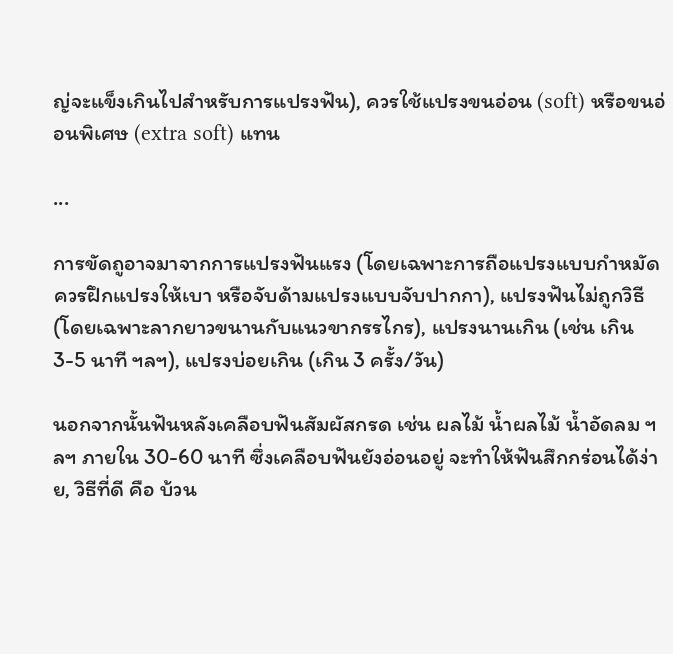ญ่จะแข็งเกินไปสำหรับการแปรงฟัน), ควรใช้แปรงขนอ่อน (soft) หรือขนอ่อนพิเศษ (extra soft) แทน

...

การขัดถูอาจมาจากการแปรงฟันแรง (โดยเฉพาะการถือแปรงแบบกำหมัด ควรฝึกแปรงให้เบา หรือจับด้ามแปรงแบบจับปากกา), แปรงฟันไม่ถูกวิธี (โดยเฉพาะลากยาวขนานกับแนวขากรรไกร), แปรงนานเกิน (เช่น เกิน 3-5 นาที ฯลฯ), แปรงบ่อยเกิน (เกิน 3 ครั้ง/วัน)

นอกจากนั้นฟันหลังเคลือบฟันสัมผัสกรด เช่น ผลไม้ น้ำผลไม้ น้ำอัดลม ฯลฯ ภายใน 30-60 นาที ซึ่งเคลือบฟันยังอ่อนอยู่ จะทำให้ฟันสึกกร่อนได้ง่าย, วิธีที่ดี คือ บ้วน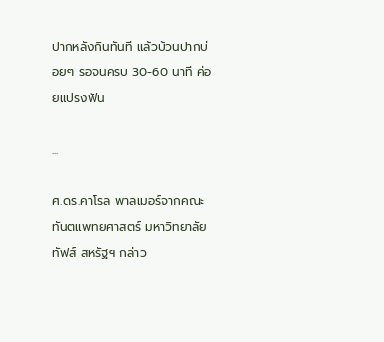ปากหลังกินทันที แล้วบ้วนปากบ่อยๆ รอจนครบ 30-60 นาที ค่อยแปรงฟัน

...

ศ.ดร.คาโรล พาลเมอร์จากคณะทันตแพทยศาสตร์ มหาวิทยาลัยทัฟส์ สหรัฐฯ กล่าว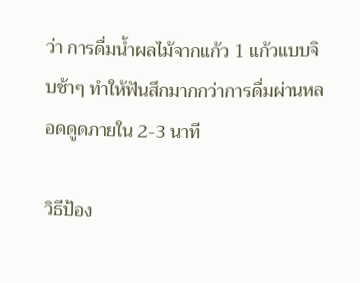ว่า การดื่มน้ำผลไม้จากแก้ว 1 แก้วแบบจิบช้าๆ ทำให้ฟันสึกมากกว่าการดื่มผ่านหลอดดูดภายใน 2-3 นาที

วิธีป้อง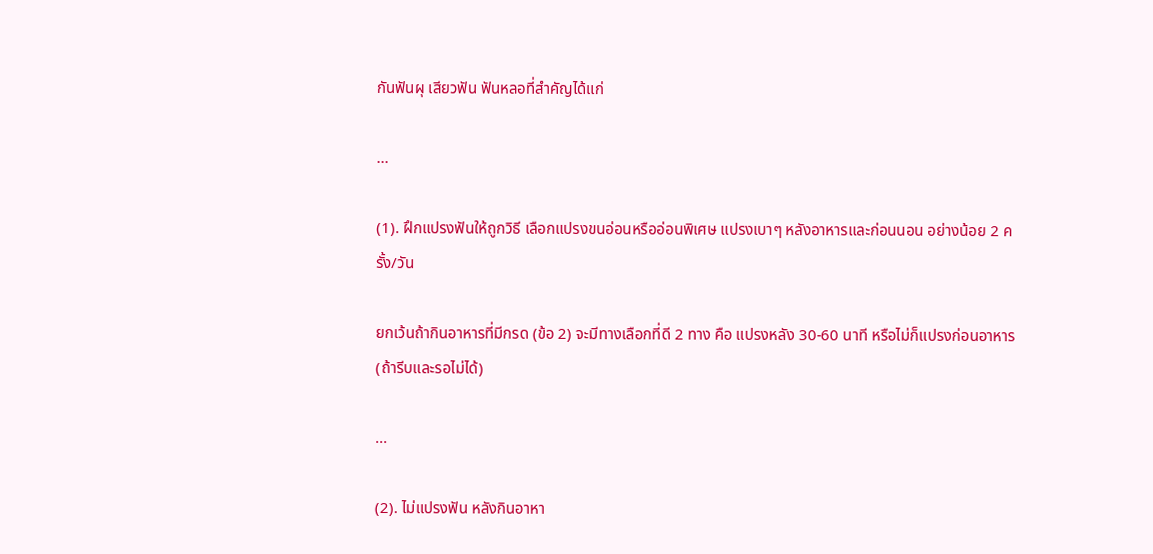กันฟันผุ เสียวฟัน ฟันหลอที่สำคัญได้แก่

...

(1). ฝึกแปรงฟันให้ถูกวิธี เลือกแปรงขนอ่อนหรืออ่อนพิเศษ แปรงเบาๆ หลังอาหารและก่อนนอน อย่างน้อย 2 ครั้ง/วัน

ยกเว้นถ้ากินอาหารที่มีกรด (ข้อ 2) จะมีทางเลือกที่ดี 2 ทาง คือ แปรงหลัง 30-60 นาที หรือไม่ก็แปรงก่อนอาหาร (ถ้ารีบและรอไม่ได้)

...

(2). ไม่แปรงฟัน หลังกินอาหา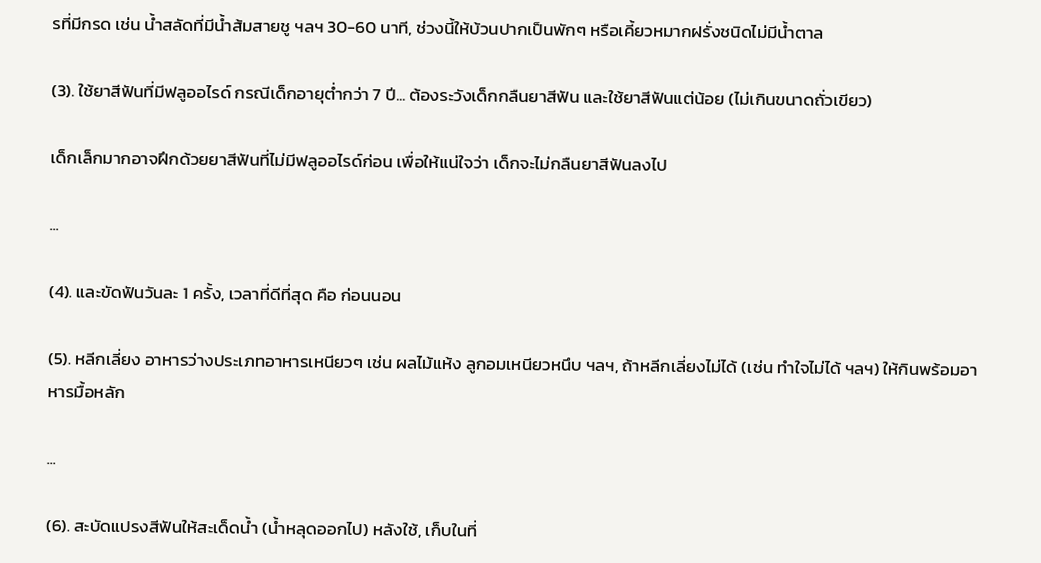รที่มีกรด เช่น น้ำสลัดที่มีน้ำส้มสายชู ฯลฯ 30-60 นาที, ช่วงนี้ให้บ้วนปากเป็นพักๆ หรือเคี้ยวหมากฝรั่งชนิดไม่มีน้ำตาล

(3). ใช้ยาสีฟันที่มีฟลูออไรด์ กรณีเด็กอายุต่ำกว่า 7 ปี... ต้องระวังเด็กกลืนยาสีฟัน และใช้ยาสีฟันแต่น้อย (ไม่เกินขนาดถั่วเขียว)

เด็กเล็กมากอาจฝึกด้วยยาสีฟันที่ไม่มีฟลูออไรด์ก่อน เพื่อให้แน่ใจว่า เด็กจะไม่กลืนยาสีฟันลงไป

...

(4). และขัดฟันวันละ 1 ครั้ง, เวลาที่ดีที่สุด คือ ก่อนนอน

(5). หลีกเลี่ยง อาหารว่างประเภทอาหารเหนียวๆ เช่น ผลไม้แห้ง ลูกอมเหนียวหนึบ ฯลฯ, ถ้าหลีกเลี่ยงไม่ได้ (เช่น ทำใจไม่ได้ ฯลฯ) ให้กินพร้อมอาหารมื้อหลัก

...

(6). สะบัดแปรงสีฟันให้สะเด็ดน้ำ (น้ำหลุดออกไป) หลังใช้, เก็บในที่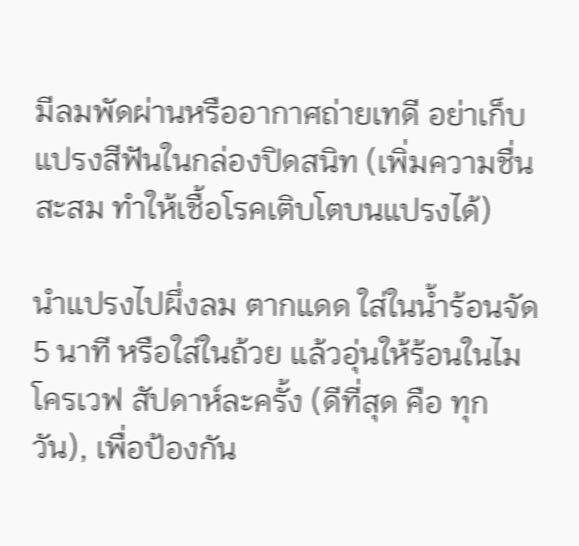มีลมพัดผ่านหรืออากาศถ่ายเทดี อย่าเก็บแปรงสีฟันในกล่องปิดสนิท (เพิ่มความชื่นสะสม ทำให้เชื้อโรคเติบโตบนแปรงได้)

นำแปรงไปผึ่งลม ตากแดด ใส่ในน้ำร้อนจัด 5 นาที หรือใส่ในถ้วย แล้วอุ่นให้ร้อนในไมโครเวฟ สัปดาห์ละครั้ง (ดีที่สุด คือ ทุกวัน), เพื่อป้องกัน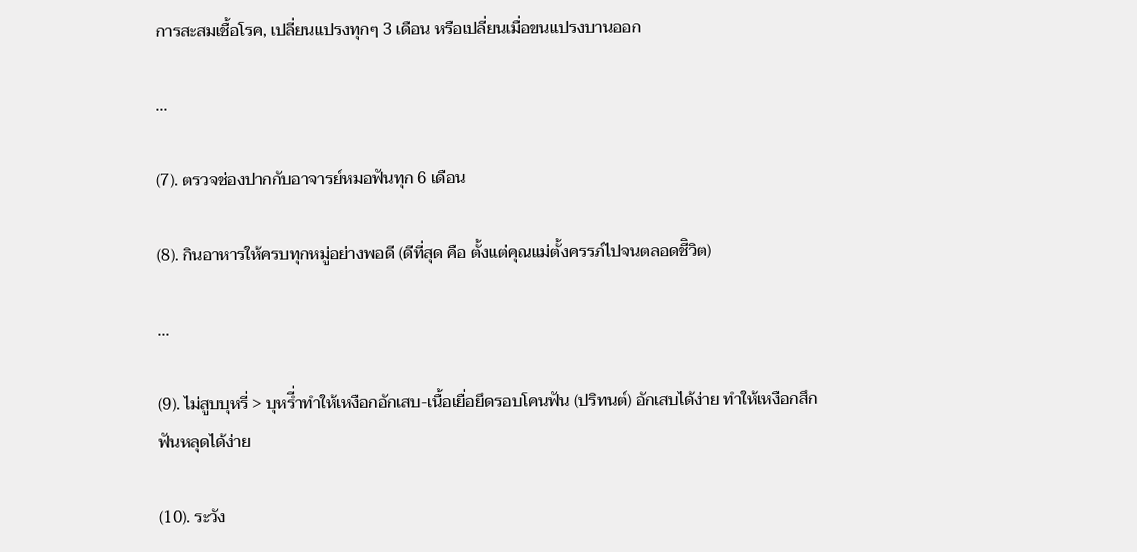การสะสมเชื้อโรค, เปลี่ยนแปรงทุกๆ 3 เดือน หรือเปลี่ยนเมื่อขนแปรงบานออก

...

(7). ตรวจช่องปากกับอาจารย์หมอฟันทุก 6 เดือน

(8). กินอาหารให้ครบทุกหมู่อย่างพอดี (ดีที่สุด คือ ตั้งแต่คุณแม่ตั้งครรภ์ไปจนตลอดชีิวิต)

...

(9). ไม่สูบบุหรี่ > บุหรี่ำทำให้เหงือกอักเสบ-เนื้อเยื่อยึดรอบโคนฟัน (ปริทนต์) อักเสบได้ง่าย ทำให้เหงือกสึก ฟันหลุดได้ง่าย

(10). ระวัง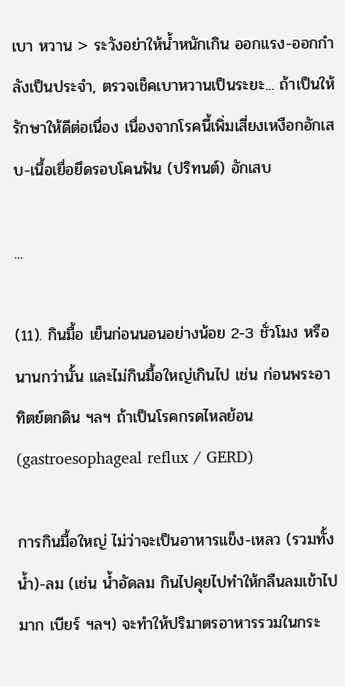เบา หวาน > ระวังอย่าให้น้ำหนักเกิน ออกแรง-ออกกำลังเป็นประจำ, ตรวจเช็คเบาหวานเป็นระยะ... ถ้าเป็นให้รักษาให้ดีต่อเนื่อง เนื่องจากโรคนี้เพิ่มเสี่ยงเหงือกอักเสบ-เนื้อเยื่อยึดรอบโคนฟัน (ปริทนต์) อักเสบ

...

(11). กินมื้อ เย็นก่อนนอนอย่างน้อย 2-3 ชั่วโมง หรือนานกว่านั้น และไม่กินมื้อใหญ่เกินไป เช่น ก่อนพระอาทิตย์ตกดิน ฯลฯ ถ้าเป็นโรคกรดไหลย้อน (gastroesophageal reflux / GERD)

การกินมื้อใหญ่ ไม่ว่าจะเป็นอาหารแข็ง-เหลว (รวมทั้งน้ำ)-ลม (เช่น น้ำอัดลม กินไปคุยไปทำให้กลืนลมเข้าไปมาก เบียร์ ฯลฯ) จะทำให้ปริมาตรอาหารรวมในกระ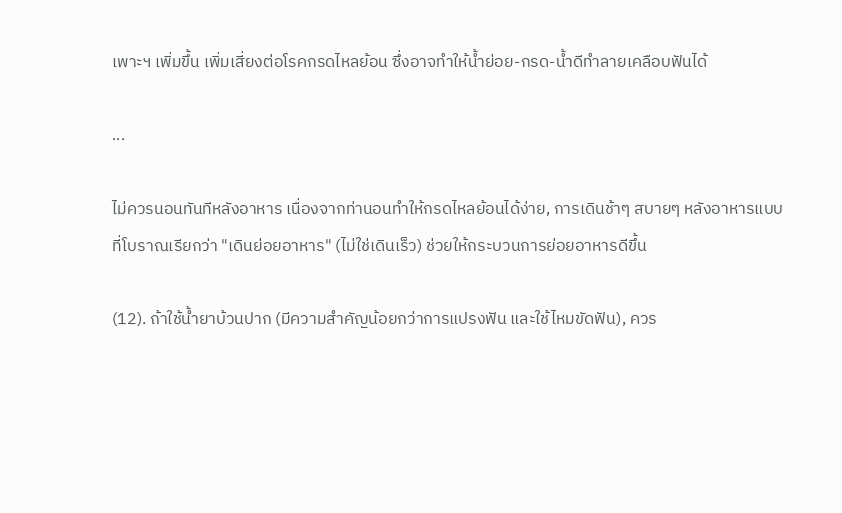เพาะฯ เพิ่มขึ้น เพิ่มเสี่ยงต่อโรคกรดไหลย้อน ซึ่งอาจทำให้น้ำย่อย-กรด-น้ำดีทำลายเคลือบฟันได้

...

ไม่ควรนอนทันทีหลังอาหาร เนื่องจากท่านอนทำให้กรดไหลย้อนได้ง่าย, การเดินช้าๆ สบายๆ หลังอาหารแบบที่โบราณเรียกว่า "เดินย่อยอาหาร" (ไม่ใช่เดินเร็ว) ช่วยให้กระบวนการย่อยอาหารดีขึ้น

(12). ถ้าใช้น้ำยาบ้วนปาก (มีความสำคัญน้อยกว่าการแปรงฟัน และใช้ไหมขัดฟัน), ควร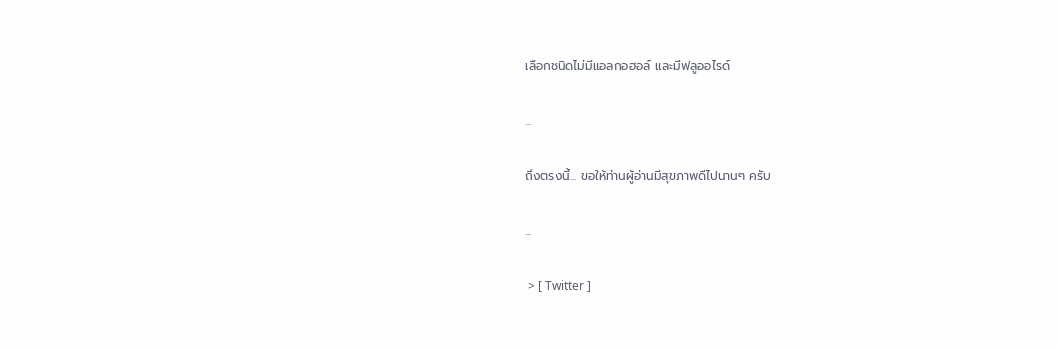เลือกชนิดไม่มีแอลกอฮอล์ และมีฟลูออไรด์

...

ถึงตรงนี้... ขอให้ท่านผู้อ่านมีสุขภาพดีไปนานๆ ครับ

...

 > [ Twitter ]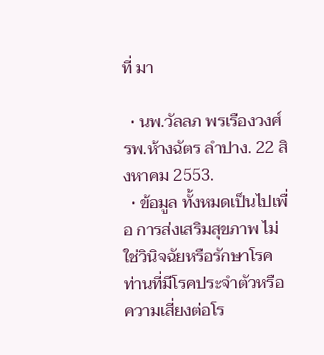ที่ มา

  • นพ.วัลลภ พรเรืองวงศ์ รพ.ห้างฉัตร ลำปาง. 22 สิงหาคม 2553.
  • ข้อมูล ทั้งหมดเป็นไปเพื่อ การส่งเสริมสุขภาพ ไม่ใช่วินิจฉัยหรือรักษาโรค ท่านที่มีโรคประจำตัวหรือความเสี่ยงต่อโร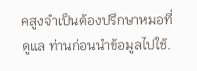คสูงจำเป็นต้องปรึกษาหมอที่ดูแล ท่านก่อนนำข้อมูลไปใช้.